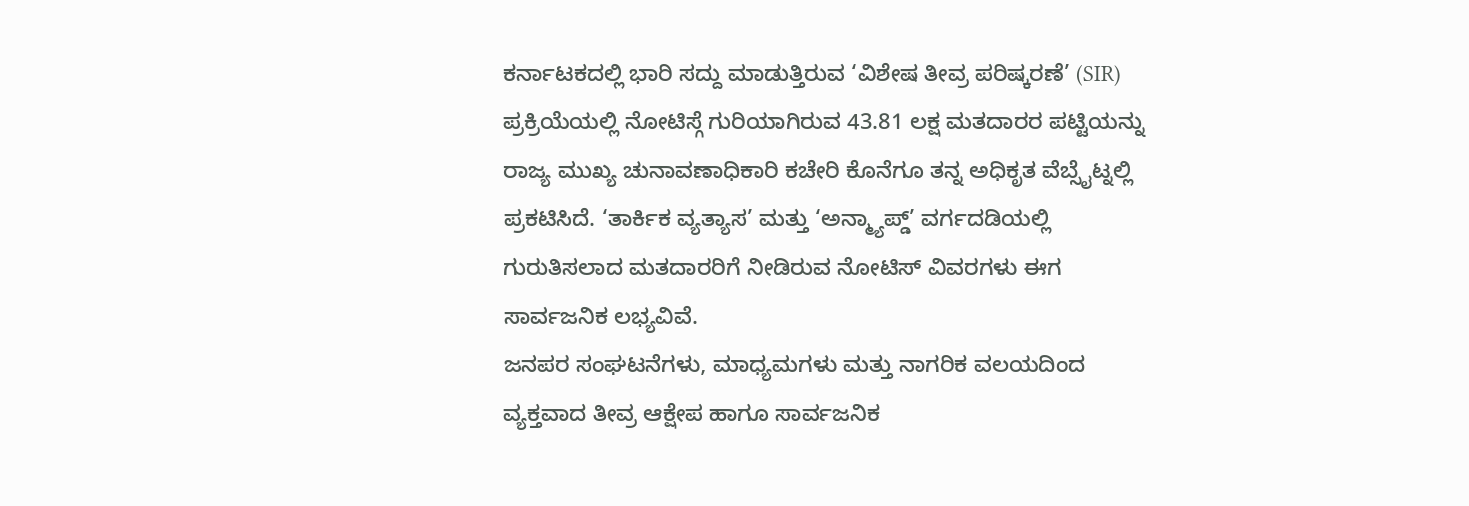ಕರ್ನಾಟಕದಲ್ಲಿ ಭಾರಿ ಸದ್ದು ಮಾಡುತ್ತಿರುವ ‘ವಿಶೇಷ ತೀವ್ರ ಪರಿಷ್ಕರಣೆ’ (SIR) ಪ್ರಕ್ರಿಯೆಯಲ್ಲಿ ನೋಟಿಸ್ಗೆ ಗುರಿಯಾಗಿರುವ 43.81 ಲಕ್ಷ ಮತದಾರರ ಪಟ್ಟಿಯನ್ನು ರಾಜ್ಯ ಮುಖ್ಯ ಚುನಾವಣಾಧಿಕಾರಿ ಕಚೇರಿ ಕೊನೆಗೂ ತನ್ನ ಅಧಿಕೃತ ವೆಬ್ಸೈಟ್ನಲ್ಲಿ ಪ್ರಕಟಿಸಿದೆ. ‘ತಾರ್ಕಿಕ ವ್ಯತ್ಯಾಸ’ ಮತ್ತು ‘ಅನ್ಮ್ಯಾಪ್ಡ್’ ವರ್ಗದಡಿಯಲ್ಲಿ ಗುರುತಿಸಲಾದ ಮತದಾರರಿಗೆ ನೀಡಿರುವ ನೋಟಿಸ್ ವಿವರಗಳು ಈಗ ಸಾರ್ವಜನಿಕ ಲಭ್ಯವಿವೆ.
ಜನಪರ ಸಂಘಟನೆಗಳು, ಮಾಧ್ಯಮಗಳು ಮತ್ತು ನಾಗರಿಕ ವಲಯದಿಂದ ವ್ಯಕ್ತವಾದ ತೀವ್ರ ಆಕ್ಷೇಪ ಹಾಗೂ ಸಾರ್ವಜನಿಕ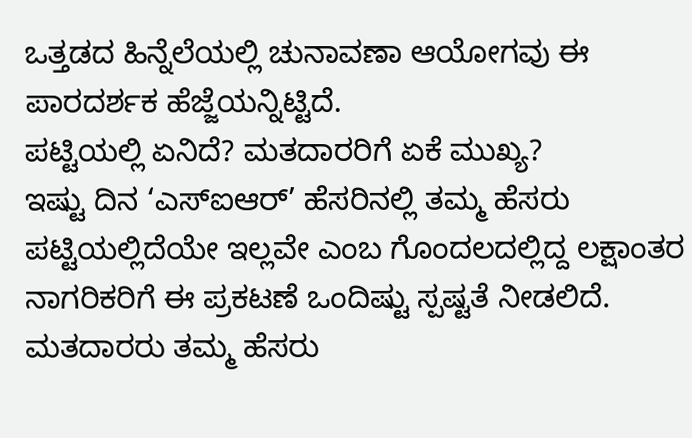ಒತ್ತಡದ ಹಿನ್ನೆಲೆಯಲ್ಲಿ ಚುನಾವಣಾ ಆಯೋಗವು ಈ ಪಾರದರ್ಶಕ ಹೆಜ್ಜೆಯನ್ನಿಟ್ಟಿದೆ.
ಪಟ್ಟಿಯಲ್ಲಿ ಏನಿದೆ? ಮತದಾರರಿಗೆ ಏಕೆ ಮುಖ್ಯ?
ಇಷ್ಟು ದಿನ ‘ಎಸ್ಐಆರ್’ ಹೆಸರಿನಲ್ಲಿ ತಮ್ಮ ಹೆಸರು ಪಟ್ಟಿಯಲ್ಲಿದೆಯೇ ಇಲ್ಲವೇ ಎಂಬ ಗೊಂದಲದಲ್ಲಿದ್ದ ಲಕ್ಷಾಂತರ ನಾಗರಿಕರಿಗೆ ಈ ಪ್ರಕಟಣೆ ಒಂದಿಷ್ಟು ಸ್ಪಷ್ಟತೆ ನೀಡಲಿದೆ. ಮತದಾರರು ತಮ್ಮ ಹೆಸರು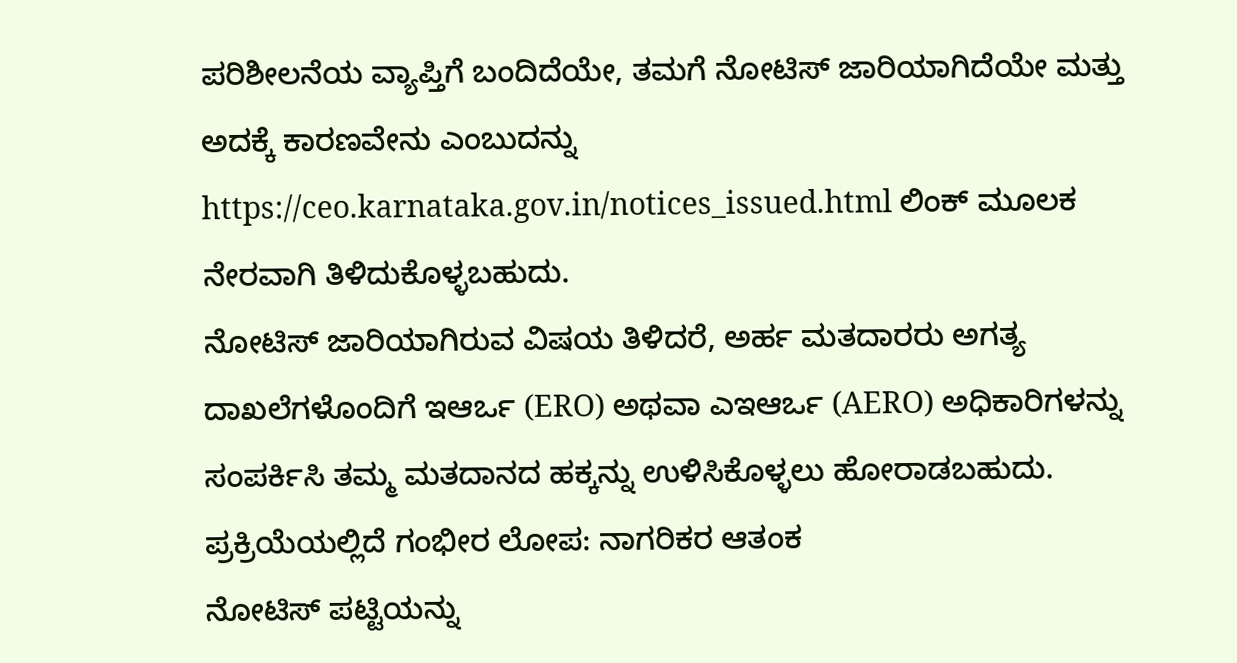ಪರಿಶೀಲನೆಯ ವ್ಯಾಪ್ತಿಗೆ ಬಂದಿದೆಯೇ, ತಮಗೆ ನೋಟಿಸ್ ಜಾರಿಯಾಗಿದೆಯೇ ಮತ್ತು ಅದಕ್ಕೆ ಕಾರಣವೇನು ಎಂಬುದನ್ನು https://ceo.karnataka.gov.in/notices_issued.html ಲಿಂಕ್ ಮೂಲಕ ನೇರವಾಗಿ ತಿಳಿದುಕೊಳ್ಳಬಹುದು.
ನೋಟಿಸ್ ಜಾರಿಯಾಗಿರುವ ವಿಷಯ ತಿಳಿದರೆ, ಅರ್ಹ ಮತದಾರರು ಅಗತ್ಯ ದಾಖಲೆಗಳೊಂದಿಗೆ ಇಆರ್ಒ (ERO) ಅಥವಾ ಎಇಆರ್ಒ (AERO) ಅಧಿಕಾರಿಗಳನ್ನು ಸಂಪರ್ಕಿಸಿ ತಮ್ಮ ಮತದಾನದ ಹಕ್ಕನ್ನು ಉಳಿಸಿಕೊಳ್ಳಲು ಹೋರಾಡಬಹುದು.
ಪ್ರಕ್ರಿಯೆಯಲ್ಲಿದೆ ಗಂಭೀರ ಲೋಪ: ನಾಗರಿಕರ ಆತಂಕ
ನೋಟಿಸ್ ಪಟ್ಟಿಯನ್ನು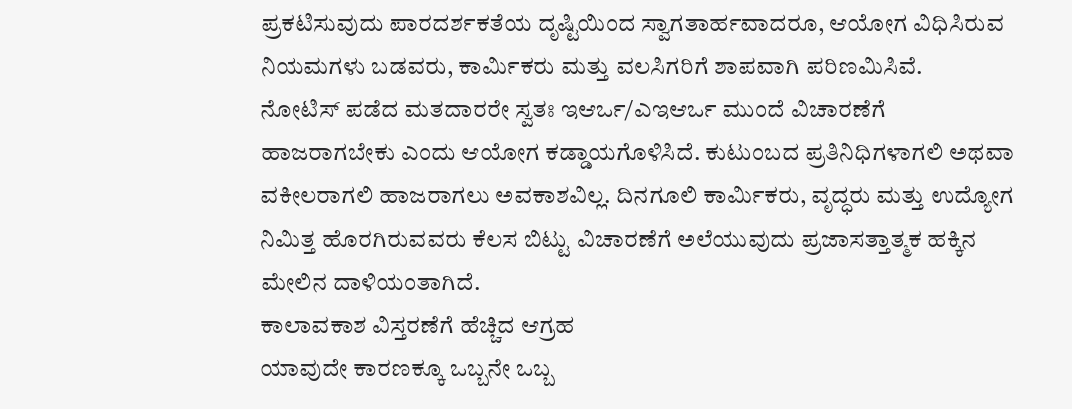ಪ್ರಕಟಿಸುವುದು ಪಾರದರ್ಶಕತೆಯ ದೃಷ್ಟಿಯಿಂದ ಸ್ವಾಗತಾರ್ಹವಾದರೂ, ಆಯೋಗ ವಿಧಿಸಿರುವ ನಿಯಮಗಳು ಬಡವರು, ಕಾರ್ಮಿಕರು ಮತ್ತು ವಲಸಿಗರಿಗೆ ಶಾಪವಾಗಿ ಪರಿಣಮಿಸಿವೆ.
ನೋಟಿಸ್ ಪಡೆದ ಮತದಾರರೇ ಸ್ವತಃ ಇಆರ್ಒ/ಎಇಆರ್ಒ ಮುಂದೆ ವಿಚಾರಣೆಗೆ ಹಾಜರಾಗಬೇಕು ಎಂದು ಆಯೋಗ ಕಡ್ಡಾಯಗೊಳಿಸಿದೆ. ಕುಟುಂಬದ ಪ್ರತಿನಿಧಿಗಳಾಗಲಿ ಅಥವಾ ವಕೀಲರಾಗಲಿ ಹಾಜರಾಗಲು ಅವಕಾಶವಿಲ್ಲ. ದಿನಗೂಲಿ ಕಾರ್ಮಿಕರು, ವೃದ್ಧರು ಮತ್ತು ಉದ್ಯೋಗ ನಿಮಿತ್ತ ಹೊರಗಿರುವವರು ಕೆಲಸ ಬಿಟ್ಟು ವಿಚಾರಣೆಗೆ ಅಲೆಯುವುದು ಪ್ರಜಾಸತ್ತಾತ್ಮಕ ಹಕ್ಕಿನ ಮೇಲಿನ ದಾಳಿಯಂತಾಗಿದೆ.
ಕಾಲಾವಕಾಶ ವಿಸ್ತರಣೆಗೆ ಹೆಚ್ಚಿದ ಆಗ್ರಹ
ಯಾವುದೇ ಕಾರಣಕ್ಕೂ ಒಬ್ಬನೇ ಒಬ್ಬ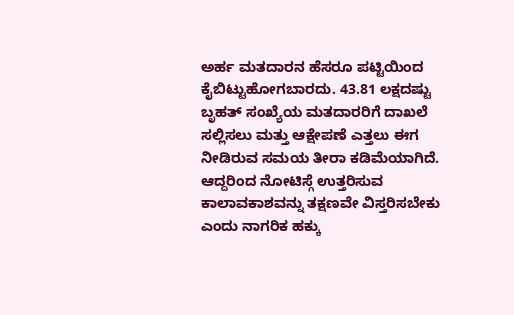ಅರ್ಹ ಮತದಾರನ ಹೆಸರೂ ಪಟ್ಟಿಯಿಂದ ಕೈಬಿಟ್ಟುಹೋಗಬಾರದು. 43.81 ಲಕ್ಷದಷ್ಟು ಬೃಹತ್ ಸಂಖ್ಯೆಯ ಮತದಾರರಿಗೆ ದಾಖಲೆ ಸಲ್ಲಿಸಲು ಮತ್ತು ಆಕ್ಷೇಪಣೆ ಎತ್ತಲು ಈಗ ನೀಡಿರುವ ಸಮಯ ತೀರಾ ಕಡಿಮೆಯಾಗಿದೆ. ಆದ್ದರಿಂದ ನೋಟಿಸ್ಗೆ ಉತ್ತರಿಸುವ ಕಾಲಾವಕಾಶವನ್ನು ತಕ್ಷಣವೇ ವಿಸ್ತರಿಸಬೇಕು ಎಂದು ನಾಗರಿಕ ಹಕ್ಕು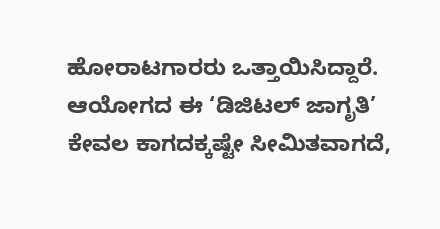ಹೋರಾಟಗಾರರು ಒತ್ತಾಯಿಸಿದ್ದಾರೆ. ಆಯೋಗದ ಈ ‘ಡಿಜಿಟಲ್ ಜಾಗೃತಿ’ ಕೇವಲ ಕಾಗದಕ್ಕಷ್ಟೇ ಸೀಮಿತವಾಗದೆ,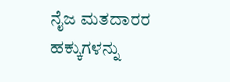ನೈಜ ಮತದಾರರ ಹಕ್ಕುಗಳನ್ನು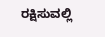ರಕ್ಷಿಸುವಲ್ಲಿ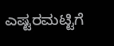ಎಷ್ಟರಮಟ್ಟಿಗೆ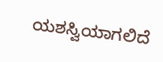ಯಶಸ್ವಿಯಾಗಲಿದೆ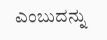ಎಂಬುದನ್ನು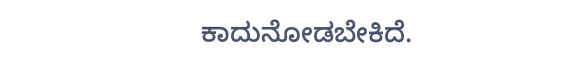ಕಾದುನೋಡಬೇಕಿದೆ.